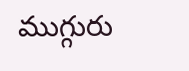ముగ్గురు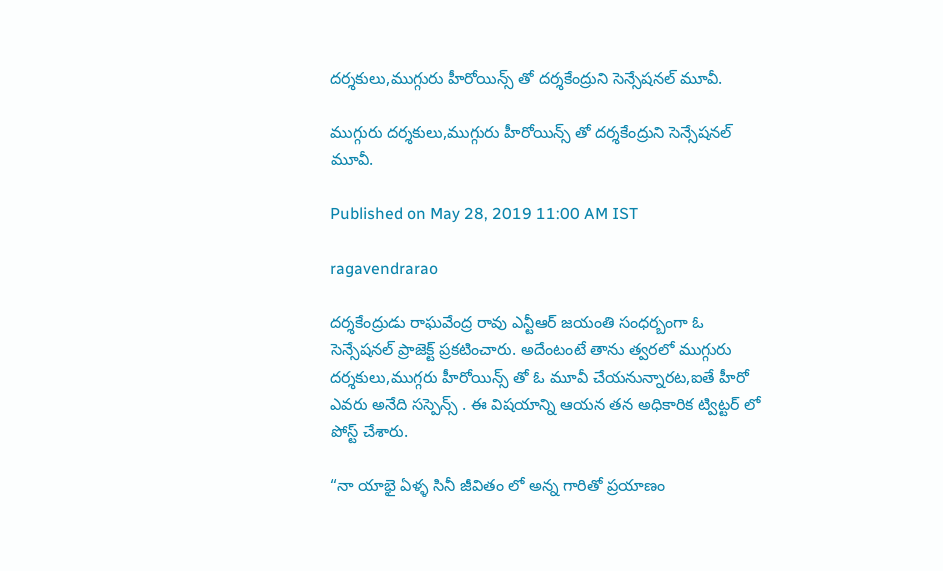దర్శకులు,ముగ్గురు హీరోయిన్స్ తో దర్శకేంద్రుని సెన్సేషనల్ మూవీ.

ముగ్గురు దర్శకులు,ముగ్గురు హీరోయిన్స్ తో దర్శకేంద్రుని సెన్సేషనల్ మూవీ.

Published on May 28, 2019 11:00 AM IST

ragavendrarao

దర్శకేంద్రుడు రాఘవేంద్ర రావు ఎన్టీఆర్ జయంతి సంధర్బంగా ఓ సెన్సేషనల్ ప్రాజెక్ట్ ప్రకటించారు. అదేంటంటే తాను త్వరలో ముగ్గురు దర్శకులు,ముగ్గరు హీరోయిన్స్ తో ఓ మూవీ చేయనున్నారట,ఐతే హీరో ఎవరు అనేది సస్పెన్స్ . ఈ విషయాన్ని ఆయన తన అధికారిక ట్విట్టర్ లో పోస్ట్ చేశారు.

“నా యాభై ఏళ్ళ సినీ జీవితం లో అన్న గారితో ప్రయాణం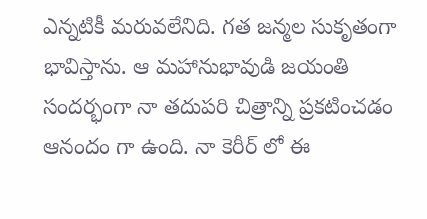ఎన్నటికీ మరువలేనిది. గత జన్మల సుకృతంగా భావిస్తాను. ఆ మహానుభావుడి జయంతి సందర్భంగా నా తదుపరి చిత్రాన్ని ప్రకటించడం ఆనందం గా ఉంది. నా కెరీర్ లో ఈ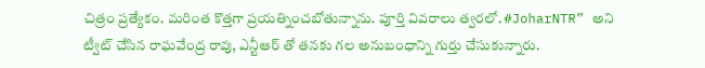చిత్రం ప్రత్యేకం. మరింత కొత్తగా ప్రయత్నించబోతున్నాను. పూర్తి వివరాలు త్వరలో. #JoharNTR” అని ట్వీట్ చేసిన రాఘవేంద్ర రావు, ఎన్టీఆర్ తో తనకు గల అనుబంధాన్ని గుర్తు చేసుకున్నారు.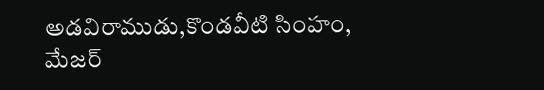అడవిరాముడు,కొండవీటి సింహం, మేజర్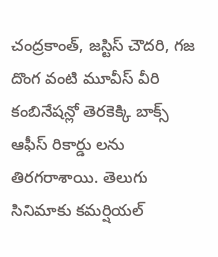చంద్రకాంత్, జస్టిస్ చౌదరి, గజ దొంగ వంటి మూవీస్ వీరి కంబినేషన్లో తెరకెక్కి బాక్స్ ఆఫీస్ రికార్డు లను తిరగరాశాయి. తెలుగు సినిమాకు కమర్షియల్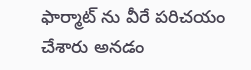ఫార్మాట్ ను వీరే పరిచయం చేశారు అనడం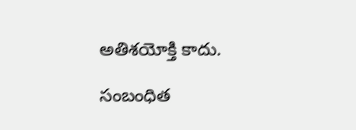అతిశయోక్తి కాదు.

సంబంధిత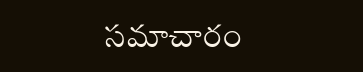సమాచారం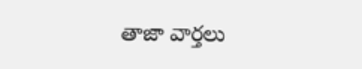తాజా వార్తలు